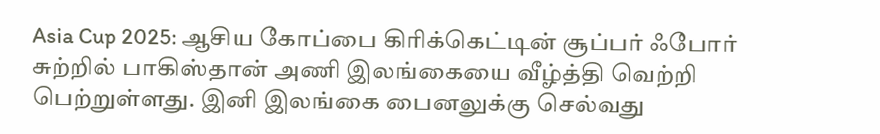Asia Cup 2025: ஆசிய கோப்பை கிரிக்கெட்டின் சூப்பர் ஃபோர் சுற்றில் பாகிஸ்தான் அணி இலங்கையை வீழ்த்தி வெற்றி பெற்றுள்ளது. இனி இலங்கை பைனலுக்கு செல்வது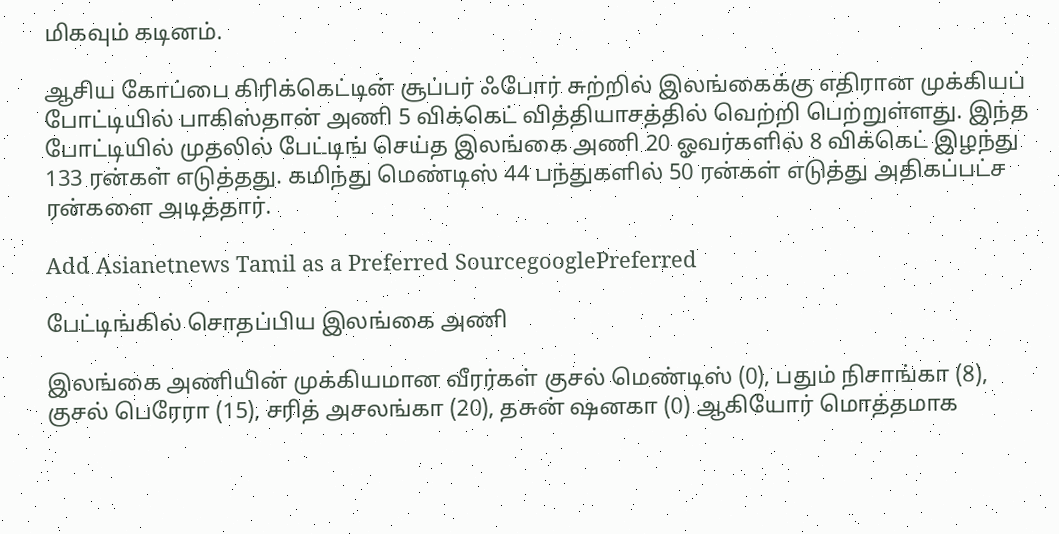மிகவும் கடினம்.

ஆசிய கோப்பை கிரிக்கெட்டின் சூப்பர் ஃபோர் சுற்றில் இலங்கைக்கு எதிரான முக்கியப் போட்டியில் பாகிஸ்தான் அணி 5 விக்கெட் வித்தியாசத்தில் வெற்றி பெற்றுள்ளது. இந்த போட்டியில் முதலில் பேட்டிங் செய்த இலங்கை அணி 20 ஓவர்களில் 8 விக்கெட் இழந்து 133 ரன்கள் எடுத்தது. கமிந்து மெண்டிஸ் 44 பந்துகளில் 50 ரன்கள் எடுத்து அதிகப்பட்ச ரன்களை அடித்தார்.

Add Asianetnews Tamil as a Preferred SourcegooglePreferred

பேட்டிங்கில் சொதப்பிய இலங்கை அணி

இலங்கை அணியின் முக்கியமான வீரர்கள் குசல் மெண்டிஸ் (0), பதும் நிசாங்கா (8), குசல் பெரேரா (15), சரித் அசலங்கா (20), தசுன் ஷனகா (0) ஆகியோர் மொத்தமாக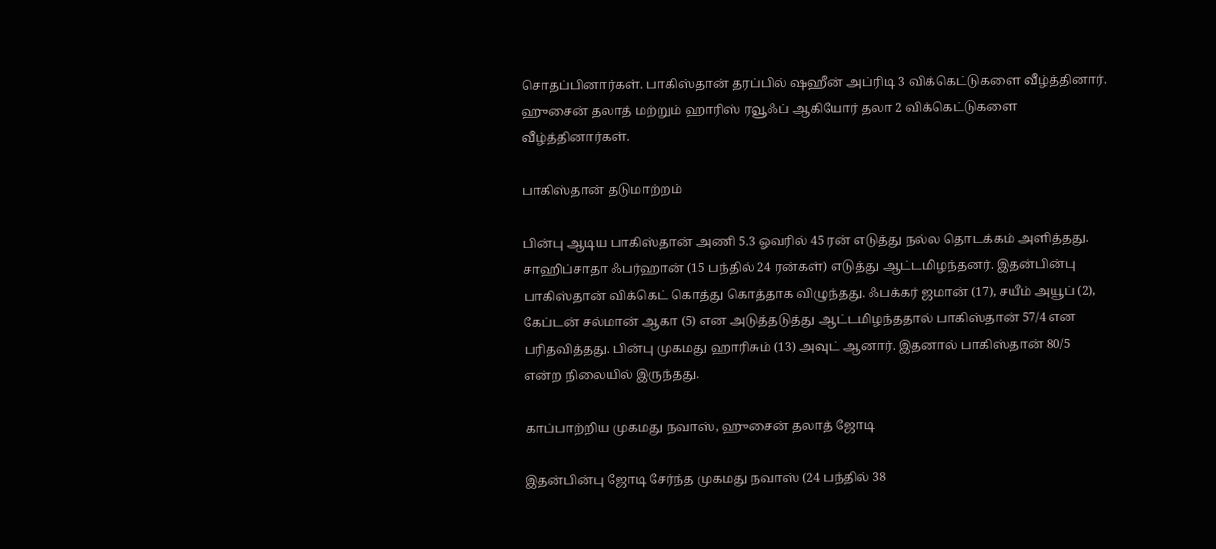சொதப்பினார்கள். பாகிஸ்தான் தரப்பில் ஷஹீன் அப்ரிடி 3 விக்கெட்டுகளை வீழ்த்தினார். ஹுசைன் தலாத் மற்றும் ஹாரிஸ் ரவூஃப் ஆகியோர் தலா 2 விக்கெட்டுகளை வீழ்த்தினார்கள்.

பாகிஸ்தான் தடுமாற்றம்

பின்பு ஆடிய பாகிஸ்தான் அணி 5.3 ஓவரில் 45 ரன் எடுத்து நல்ல தொடக்கம் அளித்தது. சாஹிப்சாதா ஃபர்ஹான் (15 பந்தில் 24 ரன்கள்) எடுத்து ஆட்டமிழந்தனர். இதன்பின்பு பாகிஸ்தான் விக்கெட் கொத்து கொத்தாக விழுந்தது. ஃபக்கர் ஜமான் (17), சயீம் அயூப் (2), கேப்டன் சல்மான் ஆகா (5) என அடுத்தடுத்து ஆட்டமிழந்ததால் பாகிஸ்தான் 57/4 என பரிதவித்தது. பின்பு முகமது ஹாரிசும் (13) அவுட் ஆனார். இதனால் பாகிஸ்தான் 80/5 என்ற நிலையில் இருந்தது.

காப்பாற்றிய முகமது நவாஸ், ஹுசைன் தலாத் ஜோடி

இதன்பின்பு ஜோடி சேர்ந்த முகமது நவாஸ் (24 பந்தில் 38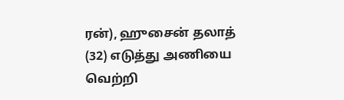ரன்), ஹுசைன் தலாத் (32) எடுத்து அணியை வெற்றி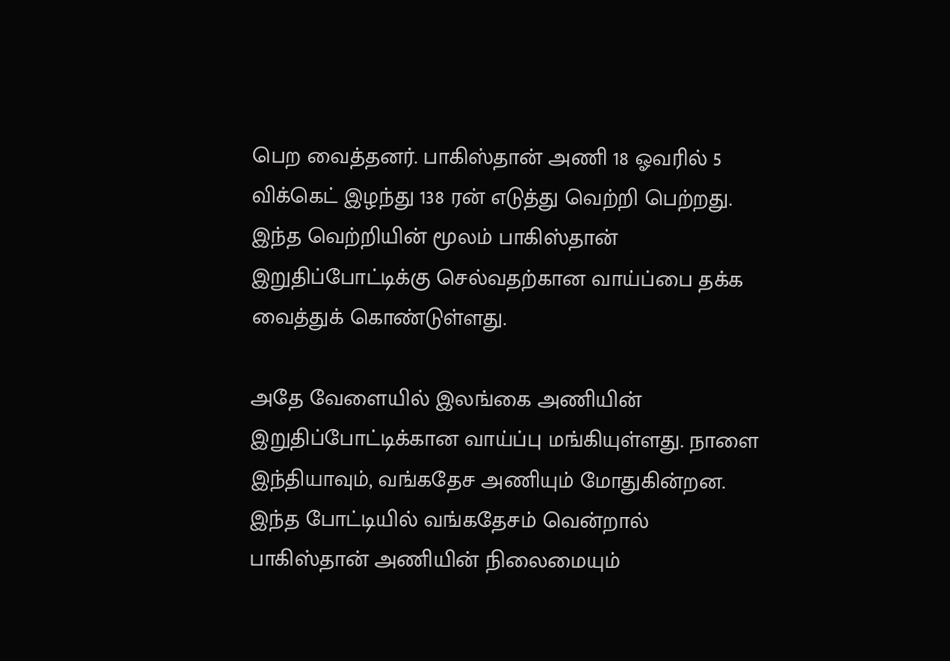பெற வைத்தனர். பாகிஸ்தான் அணி 18 ஓவரில் 5 விக்கெட் இழந்து 138 ரன் எடுத்து வெற்றி பெற்றது. இந்த வெற்றியின் மூலம் பாகிஸ்தான் இறுதிப்போட்டிக்கு செல்வதற்கான வாய்ப்பை தக்க வைத்துக் கொண்டுள்ளது.

அதே வேளையில் இலங்கை அணியின் இறுதிப்போட்டிக்கான வாய்ப்பு மங்கியுள்ளது. நாளை இந்தியாவும், வங்கதேச அணியும் மோதுகின்றன. இந்த போட்டியில் வங்கதேசம் வென்றால் பாகிஸ்தான் அணியின் நிலைமையும்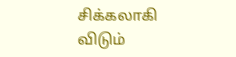சிக்கலாகி விடும்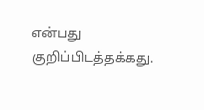என்பது குறிப்பிடத்தக்கது.